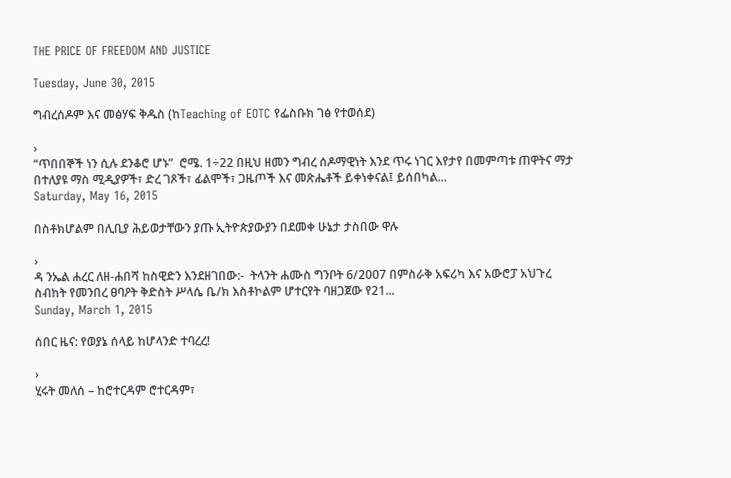THE PRICE OF FREEDOM AND JUSTICE

Tuesday, June 30, 2015

ግብረሰዶም እና መፅሃፍ ቅዱስ (ከTeaching of EOTC የፌስቡክ ገፅ የተወሰደ)

›
“ጥበበኞች ነን ሲሉ ደንቆሮ ሆኑ”  ሮሜ. 1÷22 በዚህ ዘመን ግብረ ሰዶማዊነት እንደ ጥሩ ነገር እየታየ በመምጣቱ ጠዋትና ማታ በተለያዩ ማስ ሚዲያዎች፣ ድረ ገጾች፣ ፊልሞች፣ ጋዜጦች እና መጽሔቶች ይቀነቀናል፤ ይሰበካል...
Saturday, May 16, 2015

በስቶክሆልም በሊቢያ ሕይወታቸውን ያጡ ኢትዮጵያውያን በደመቀ ሁኔታ ታስበው ዋሉ

›
ዳ ንኤል ሐረር ለዘ-ሐበሻ ከስዊድን እንደዘገበው:-  ትላንት ሐሙስ ግንቦት 6/2007 በምስራቅ አፍሪካ እና አውሮፓ አህጉረ ስብከት የመንበረ ፀባዖት ቅድስት ሥላሴ ቤ/ክ እስቶኮልም ሆተርየት ባዘጋጀው የ21...
Sunday, March 1, 2015

ሰበር ዜና: የወያኔ ሰላይ ከሆላንድ ተባረረ!

›
ሂሩት መለሰ – ከሮተርዳም ሮተርዳም፣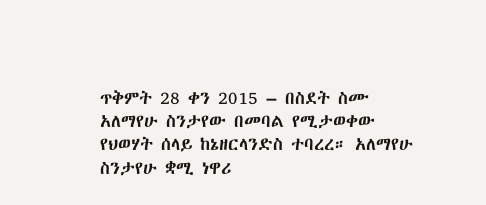ጥቅምት 28 ቀን 2015 – በስደት ስሙ አለማየሁ ስንታየው በመባል የሚታወቀው የህወሃት ሰላይ ከኔዘርላንድስ ተባረረ። አለማየሁ ስንታየሁ ቋሚ ነዋሪ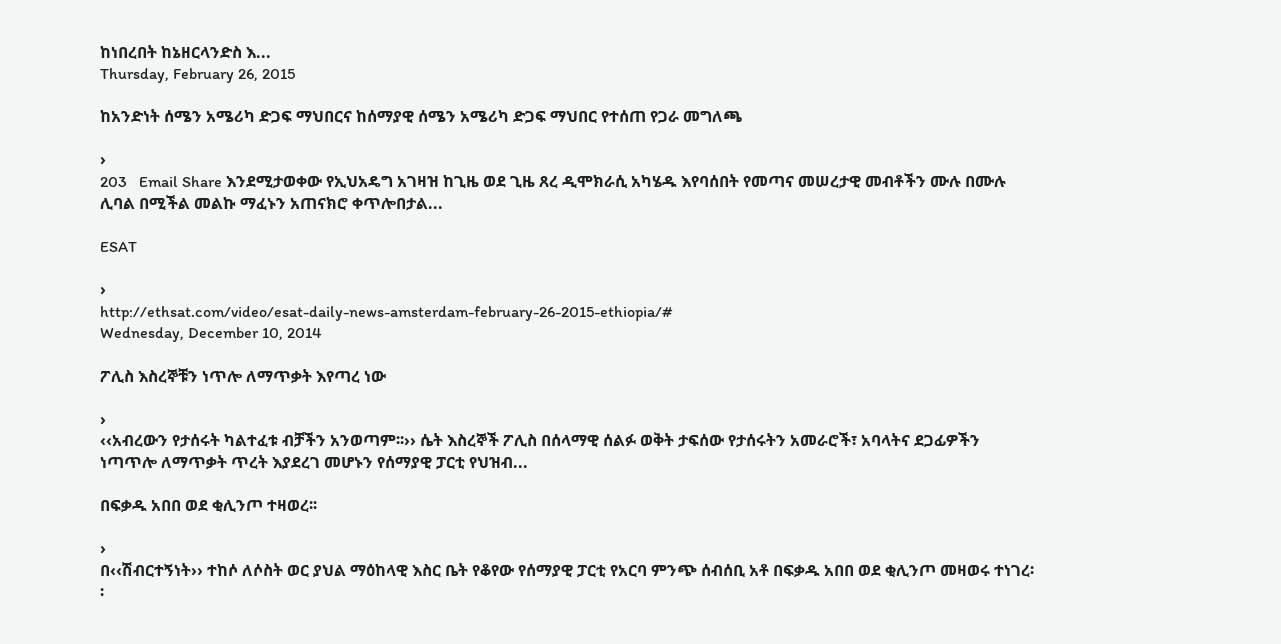ከነበረበት ከኔዘርላንድስ እ...
Thursday, February 26, 2015

ከአንድነት ሰሜን አሜሪካ ድጋፍ ማህበርና ከሰማያዊ ሰሜን አሜሪካ ድጋፍ ማህበር የተሰጠ የጋራ መግለጫ

›
203   Email Share እንደሚታወቀው የኢህአዴግ አገዛዝ ከጊዜ ወደ ጊዜ ጸረ ዲሞክራሲ አካሄዱ እየባሰበት የመጣና መሠረታዊ መብቶችን ሙሉ በሙሉ ሊባል በሚችል መልኩ ማፈኑን አጠናክሮ ቀጥሎበታል...

ESAT

›
http://ethsat.com/video/esat-daily-news-amsterdam-february-26-2015-ethiopia/#
Wednesday, December 10, 2014

ፖሊስ እስረኞቹን ነጥሎ ለማጥቃት እየጣረ ነው

›
‹‹አብረውን የታሰሩት ካልተፈቱ ብቻችን አንወጣም፡፡›› ሴት እስረኞች ፖሊስ በሰላማዊ ሰልፉ ወቅት ታፍሰው የታሰሩትን አመራሮች፣ አባላትና ደጋፊዎችን ነጣጥሎ ለማጥቃት ጥረት እያደረገ መሆኑን የሰማያዊ ፓርቲ የህዝብ...

በፍቃዱ አበበ ወደ ቂሊንጦ ተዛወረ፡፡

›
በ‹‹ሽብርተኝነት›› ተከሶ ለሶስት ወር ያህል ማዕከላዊ እስር ቤት የቆየው የሰማያዊ ፓርቲ የአርባ ምንጭ ሰብሰቢ አቶ በፍቃዱ አበበ ወደ ቂሊንጦ መዛወሩ ተነገረ፡፡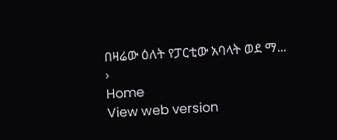በዛሬው ዕለት የፓርቲው አባላት ወደ ማ...
›
Home
View web version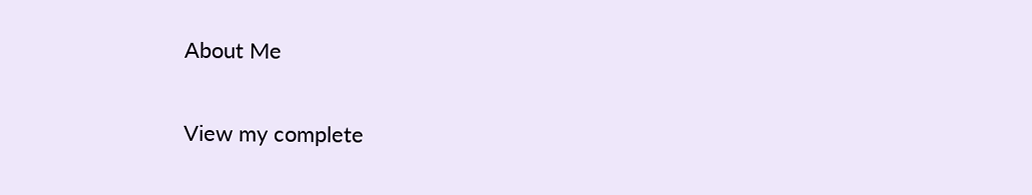About Me

View my complete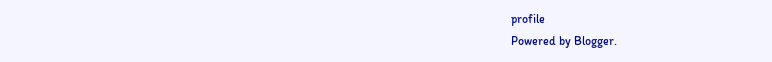profile
Powered by Blogger.